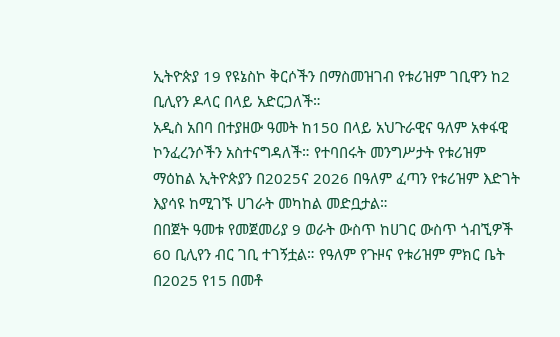ኢትዮጵያ 19 የዩኔስኮ ቅርሶችን በማስመዝገብ የቱሪዝም ገቢዋን ከ2 ቢሊየን ዶላር በላይ አድርጋለች።
አዲስ አበባ በተያዘው ዓመት ከ150 በላይ አህጉራዊና ዓለም አቀፋዊ ኮንፈረንሶችን አስተናግዳለች። የተባበሩት መንግሥታት የቱሪዝም ማዕከል ኢትዮጵያን በ2025ና 2026 በዓለም ፈጣን የቱሪዝም እድገት እያሳዩ ከሚገኙ ሀገራት መካከል መድቧታል።
በበጀት ዓመቱ የመጀመሪያ 9 ወራት ውስጥ ከሀገር ውስጥ ጎብኚዎች 60 ቢሊየን ብር ገቢ ተገኝቷል። የዓለም የጉዞና የቱሪዝም ምክር ቤት በ2025 የ15 በመቶ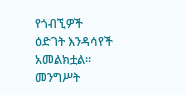የጎብኚዎች ዕድገት እንዳሳየች አመልክቷል።
መንግሥት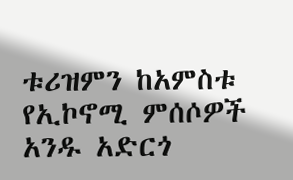ቱሪዝምን ከአምስቱ የኢኮኖሚ ምሰሶዎች አንዱ አድርጎ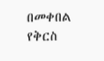በመቀበል የቅርስ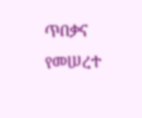ጥበቃና የመሠረተ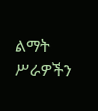ልማት ሥራዎችን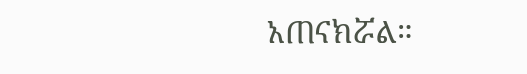አጠናክሯል።